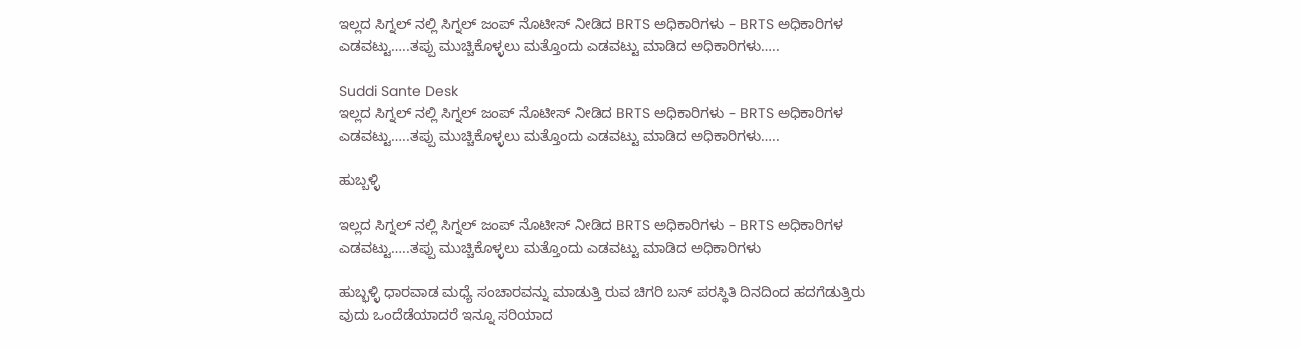ಇಲ್ಲದ ಸಿಗ್ನಲ್ ನಲ್ಲಿ ಸಿಗ್ನಲ್ ಜಂಪ್ ನೊಟೀಸ್ ನೀಡಿದ BRTS ಅಧಿಕಾರಿಗಳು – BRTS ಅಧಿಕಾರಿಗಳ ಎಡವಟ್ಟು…..ತಪ್ಪು ಮುಚ್ಚಿಕೊಳ್ಳಲು ಮತ್ತೊಂದು ಎಡವಟ್ಟು ಮಾಡಿದ ಅಧಿಕಾರಿಗಳು…..

Suddi Sante Desk
ಇಲ್ಲದ ಸಿಗ್ನಲ್ ನಲ್ಲಿ ಸಿಗ್ನಲ್ ಜಂಪ್ ನೊಟೀಸ್ ನೀಡಿದ BRTS ಅಧಿಕಾರಿಗಳು – BRTS ಅಧಿಕಾರಿಗಳ ಎಡವಟ್ಟು…..ತಪ್ಪು ಮುಚ್ಚಿಕೊಳ್ಳಲು ಮತ್ತೊಂದು ಎಡವಟ್ಟು ಮಾಡಿದ ಅಧಿಕಾರಿಗಳು…..

ಹುಬ್ಬಳ್ಳಿ

ಇಲ್ಲದ ಸಿಗ್ನಲ್ ನಲ್ಲಿ ಸಿಗ್ನಲ್ ಜಂಪ್ ನೊಟೀಸ್ ನೀಡಿದ BRTS ಅಧಿಕಾರಿಗಳು – BRTS ಅಧಿಕಾರಿಗಳ ಎಡವಟ್ಟು…..ತಪ್ಪು ಮುಚ್ಚಿಕೊಳ್ಳಲು ಮತ್ತೊಂದು ಎಡವಟ್ಟು ಮಾಡಿದ ಅಧಿಕಾರಿಗಳು

ಹುಬ್ಭಳ್ಳಿ ಧಾರವಾಡ ಮಧ್ಯೆ ಸಂಚಾರವನ್ನು ಮಾಡುತ್ತಿ ರುವ ಚಿಗರಿ ಬಸ್ ಪರಸ್ಥಿತಿ ದಿನದಿಂದ ಹದಗೆಡುತ್ತಿರು ವುದು ಒಂದೆಡೆಯಾದರೆ ಇನ್ನೂ ಸರಿಯಾದ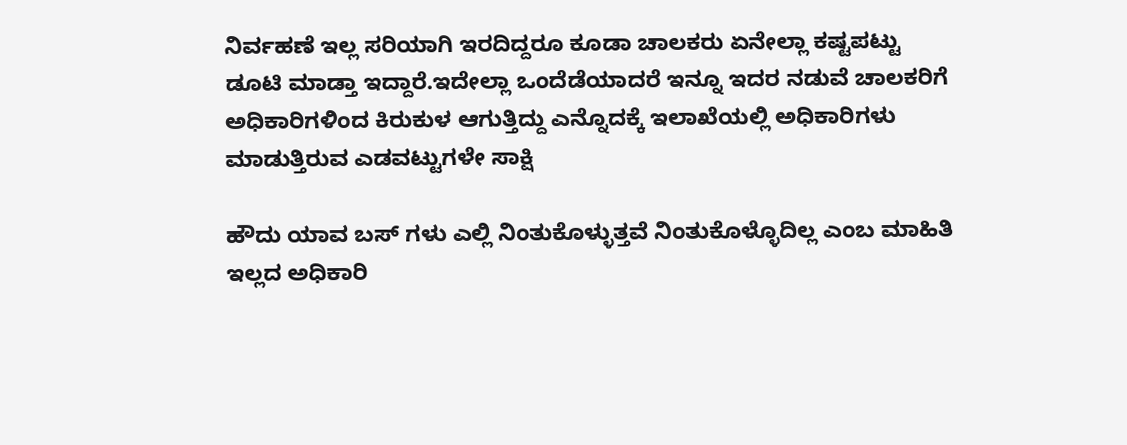ನಿರ್ವಹಣೆ ಇಲ್ಲ ಸರಿಯಾಗಿ ಇರದಿದ್ದರೂ ಕೂಡಾ ಚಾಲಕರು ಏನೇಲ್ಲಾ ಕಷ್ಟಪಟ್ಟು ಡೂಟಿ ಮಾಡ್ತಾ ಇದ್ದಾರೆ.ಇದೇಲ್ಲಾ ಒಂದೆಡೆಯಾದರೆ ಇನ್ನೂ ಇದರ ನಡುವೆ ಚಾಲಕರಿಗೆ ಅಧಿಕಾರಿಗಳಿಂದ ಕಿರುಕುಳ ಆಗುತ್ತಿದ್ದು ಎನ್ನೊದಕ್ಕೆ ಇಲಾಖೆಯಲ್ಲಿ ಅಧಿಕಾರಿಗಳು ಮಾಡುತ್ತಿರುವ ಎಡವಟ್ಟುಗಳೇ ಸಾಕ್ಷಿ

ಹೌದು ಯಾವ ಬಸ್ ಗಳು ಎಲ್ಲಿ ನಿಂತುಕೊಳ್ಳುತ್ತವೆ ನಿಂತುಕೊಳ್ಳೊದಿಲ್ಲ ಎಂಬ ಮಾಹಿತಿ ಇಲ್ಲದ ಅಧಿಕಾರಿ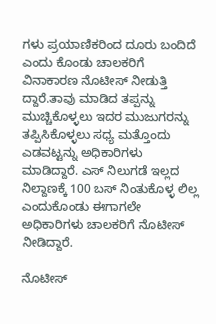ಗಳು ಪ್ರಯಾಣಿಕರಿಂದ ದೂರು ಬಂದಿದೆ ಎಂದು ಕೊಂಡು ಚಾಲಕರಿಗೆ ವಿನಾಕಾರಣ ನೊಟೀಸ್ ನೀಡುತ್ತಿ ದ್ದಾರೆ.ತಾವು ಮಾಡಿದ ತಪ್ಪನ್ನು ಮುಚ್ಚಿಕೊಳ್ಳಲು ಇದರ ಮುಜುಗರನ್ನು ತಪ್ಪಿಸಿಕೊಳ್ಳಲು ಸಧ್ಯ ಮತ್ತೊಂದು ಎಡವಟ್ಟನ್ನು ಅಧಿಕಾರಿಗಳು ಮಾಡಿದ್ದಾರೆ. ಎಸ್ ನಿಲುಗಡೆ ಇಲ್ಲದ ನಿಲ್ದಾಣಕ್ಕೆ 100 ಬಸ್ ನಿಂತುಕೊಳ್ಳ ಲಿಲ್ಲ ಎಂದುಕೊಂಡು ಈಗಾಗಲೇ ಅಧಿಕಾರಿಗಳು ಚಾಲಕರಿಗೆ ನೊಟೀಸ್ ನೀಡಿದ್ದಾರೆ.

ನೊಟೀಸ್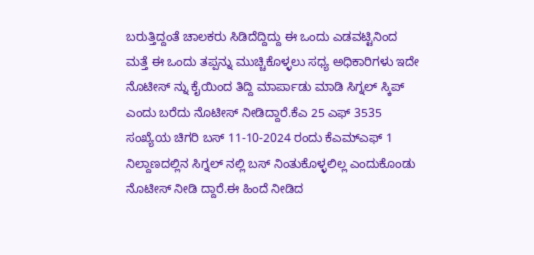ಬರುತ್ತಿದ್ದಂತೆ ಚಾಲಕರು ಸಿಡಿದೆದ್ದಿದ್ದು ಈ ಒಂದು ಎಡವಟ್ಟಿನಿಂದ ಮತ್ತೆ ಈ ಒಂದು ತಪ್ಪನ್ನು ಮುಚ್ಚಿಕೊಳ್ಳಲು ಸಧ್ಯ ಅಧಿಕಾರಿಗಳು ಇದೇ ನೊಟೀಸ್ ನ್ನು ಕೈಯಿಂದ ತಿದ್ದಿ ಮಾರ್ಪಾಡು ಮಾಡಿ ಸಿಗ್ನಲ್ ಸ್ಕಿಪ್ ಎಂದು ಬರೆದು ನೊಟೀಸ್ ನೀಡಿದ್ದಾರೆ.ಕೆಎ 25 ಎಫ್ 3535 ಸಂಖ್ಯೆಯ ಚಿಗರಿ ಬಸ್ 11-10-2024 ರಂದು ಕೆಎಮ್ಎಫ್ 1 ನಿಲ್ದಾಣದಲ್ಲಿನ ಸಿಗ್ನಲ್ ನಲ್ಲಿ ಬಸ್ ನಿಂತುಕೊಳ್ಳಲಿಲ್ಲ ಎಂದುಕೊಂಡು ನೊಟೀಸ್ ನೀಡಿ ದ್ದಾರೆ.ಈ ಹಿಂದೆ ನೀಡಿದ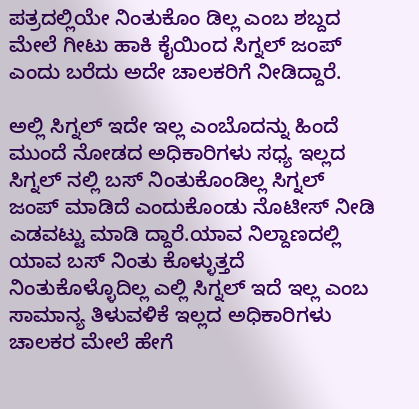ಪತ್ರದಲ್ಲಿಯೇ ನಿಂತುಕೊಂ ಡಿಲ್ಲ ಎಂಬ ಶಬ್ದದ ಮೇಲೆ ಗೀಟು ಹಾಕಿ ಕೈಯಿಂದ ಸಿಗ್ನಲ್ ಜಂಪ್ ಎಂದು ಬರೆದು ಅದೇ ಚಾಲಕರಿಗೆ ನೀಡಿದ್ದಾರೆ.

ಅಲ್ಲಿ ಸಿಗ್ನಲ್ ಇದೇ ಇಲ್ಲ ಎಂಬೊದನ್ನು ಹಿಂದೆ ಮುಂದೆ ನೋಡದ ಅಧಿಕಾರಿಗಳು ಸಧ್ಯ ಇಲ್ಲದ ಸಿಗ್ನಲ್ ನಲ್ಲಿ ಬಸ್ ನಿಂತುಕೊಂಡಿಲ್ಲ ಸಿಗ್ನಲ್ ಜಂಪ್ ಮಾಡಿದೆ ಎಂದುಕೊಂಡು ನೊಟೀಸ್ ನೀಡಿ ಎಡವಟ್ಟು ಮಾಡಿ ದ್ದಾರೆ.ಯಾವ ನಿಲ್ದಾಣದಲ್ಲಿ ಯಾವ ಬಸ್ ನಿಂತು ಕೊಳ್ಳುತ್ತದೆ ನಿಂತುಕೊಳ್ಳೊದಿಲ್ಲ ಎಲ್ಲಿ ಸಿಗ್ನಲ್ ಇದೆ ಇಲ್ಲ ಎಂಬ ಸಾಮಾನ್ಯ ತಿಳುವಳಿಕೆ ಇಲ್ಲದ ಅಧಿಕಾರಿಗಳು ಚಾಲಕರ ಮೇಲೆ ಹೇಗೆ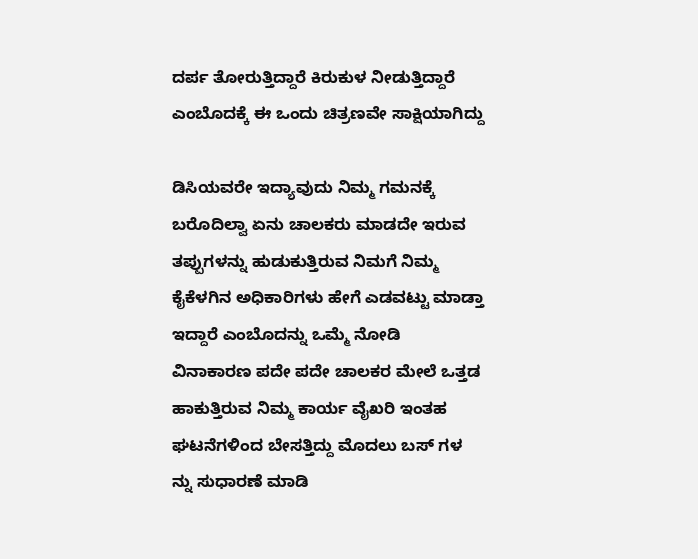ದರ್ಪ ತೋರುತ್ತಿದ್ದಾರೆ ಕಿರುಕುಳ ನೀಡುತ್ತಿದ್ದಾರೆ ಎಂಬೊದಕ್ಕೆ ಈ ಒಂದು ಚಿತ್ರಣವೇ ಸಾಕ್ಷಿಯಾಗಿದ್ದು

ಡಿಸಿಯವರೇ ಇದ್ಯಾವುದು ನಿಮ್ಮ ಗಮನಕ್ಕೆ ಬರೊದಿಲ್ವಾ ಏನು ಚಾಲಕರು ಮಾಡದೇ ಇರುವ ತಪ್ಪುಗಳನ್ನು ಹುಡುಕುತ್ತಿರುವ ನಿಮಗೆ ನಿಮ್ಮ ಕೈಕೆಳಗಿನ ಅಧಿಕಾರಿಗಳು ಹೇಗೆ ಎಡವಟ್ಟು ಮಾಡ್ತಾ ಇದ್ದಾರೆ ಎಂಬೊದನ್ನು ಒಮ್ಮೆ ನೋಡಿ ವಿನಾಕಾರಣ ಪದೇ ಪದೇ ಚಾಲಕರ ಮೇಲೆ ಒತ್ತಡ ಹಾಕುತ್ತಿರುವ ನಿಮ್ಮ ಕಾರ್ಯ ವೈಖರಿ ಇಂತಹ ಘಟನೆಗಳಿಂದ ಬೇಸತ್ತಿದ್ದು ಮೊದಲು ಬಸ್ ಗಳ ನ್ನು ಸುಧಾರಣೆ ಮಾಡಿ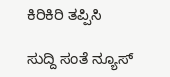ಕಿರಿಕಿರಿ ತಪ್ಪಿಸಿ

ಸುದ್ದಿ ಸಂತೆ ನ್ಯೂಸ್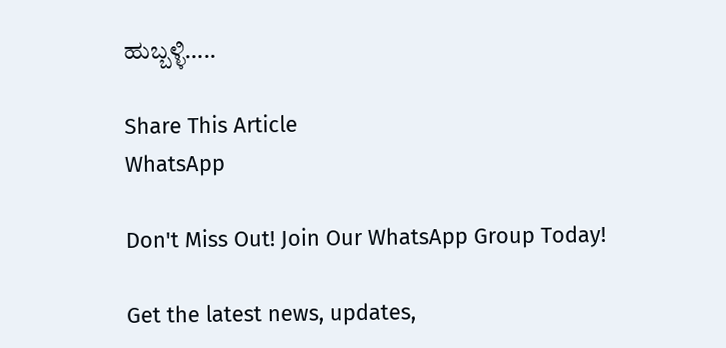ಹುಬ್ಬಳ್ಳಿ…..

Share This Article
WhatsApp

Don't Miss Out! Join Our WhatsApp Group Today!

Get the latest news, updates,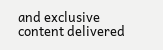and exclusive content delivered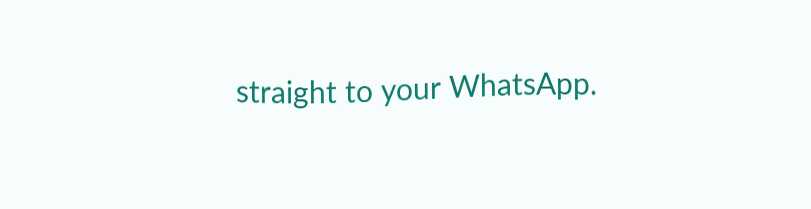straight to your WhatsApp.